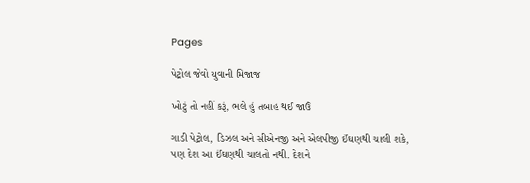Pages

પેટ્રોલ જેવો યુવાની મિજાજ

ખોટું તો નહીં કરૂં, ભલે હું તબાહ થઈ જાઉં

ગાડી પેટ્રોલ, ડિઝલ અને સીએનજી અને એલપીજી ઈંઘણથી ચાલી શકે, પણ દેશ આ ઈંઘણથી ચાલતો નથી. દેશને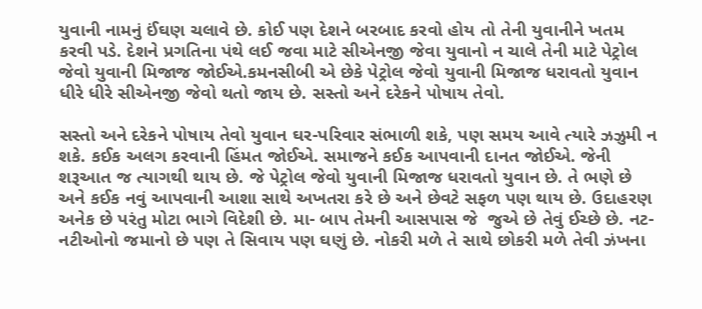યુવાની નામનું ઈંઘણ ચલાવે છે. કોઈ પણ દેશને બરબાદ કરવો હોય તો તેની યુવાનીને ખતમ કરવી પડે. દેશને પ્રગતિના પંથે લઈ જવા માટે સીએનજી જેવા યુવાનો ન ચાલે તેની માટે પેટ્રોલ જેવો યુવાની મિજાજ જોઈએ.કમનસીબી એ છેકે પેટ્રોલ જેવો યુવાની મિજાજ ધરાવતો યુવાન ધીરે ધીરે સીએનજી જેવો થતો જાય છે. સસ્તો અને દરેકને પોષાય તેવો.

સસ્તો અને દરેકને પોષાય તેવો યુવાન ઘર-પરિવાર સંભાળી શકે, પણ સમય આવે ત્યારે ઝઝુમી ન શકે. કઈક અલગ કરવાની હિંમત જોઈએ. સમાજને કઈક આપવાની દાનત જોઈએ. જેની શરૂઆત જ ત્યાગથી થાય છે. જે પેટ્રોલ જેવો યુવાની મિજાજ ધરાવતો યુવાન છે. તે ભણે છે અને કઈક નવું આપવાની આશા સાથે અખતરા કરે છે અને છેવટે સફળ પણ થાય છે. ઉદાહરણ અનેક છે પરંતુ મોટા ભાગે વિદેશી છે. મા- બાપ તેમની આસપાસ જે  જુએ છે તેવું ઈચ્છે છે. નટ-નટીઓનો જમાનો છે પણ તે સિવાય પણ ઘણું છે. નોકરી મળે તે સાથે છોકરી મળે તેવી ઝંખના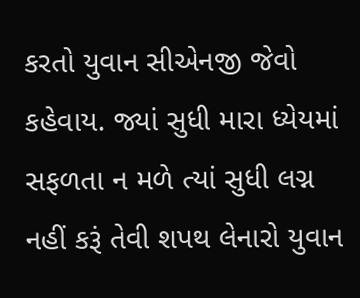કરતો યુવાન સીએનજી જેવો કહેવાય. જ્યાં સુધી મારા ધ્યેયમાં સફળતા ન મળે ત્યાં સુધી લગ્ન નહીં કરૂં તેવી શપથ લેનારો યુવાન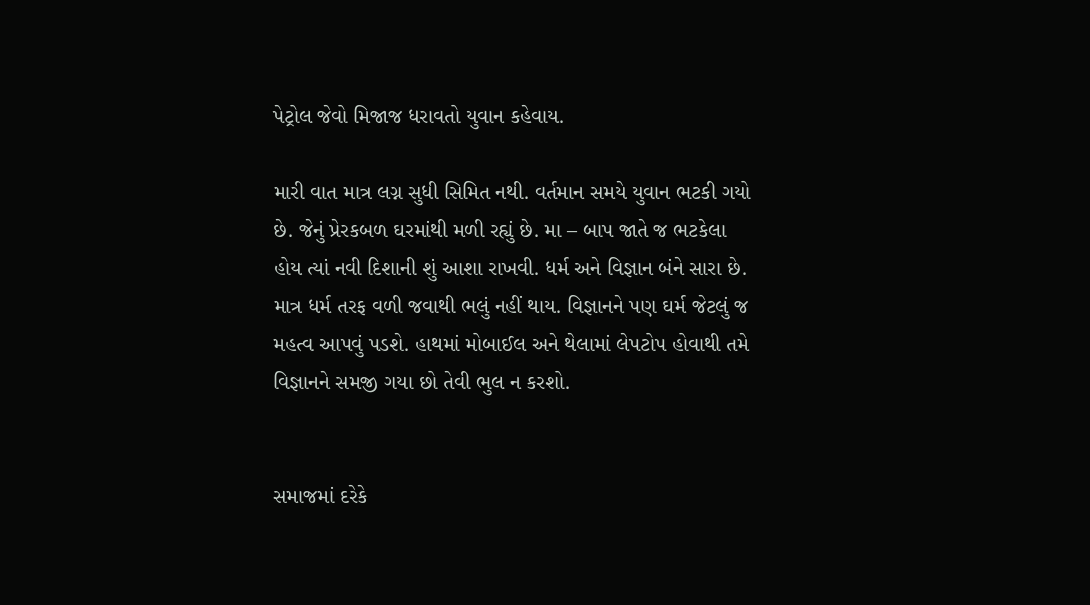પેટ્રોલ જેવો મિજાજ ધરાવતો યુવાન કહેવાય.

મારી વાત માત્ર લગ્ન સુધી સિમિત નથી. વર્તમાન સમયે યુવાન ભટકી ગયો છે. જેનું પ્રેરકબળ ઘરમાંથી મળી રહ્યું છે. મા – બાપ જાતે જ ભટકેલા હોય ત્યાં નવી દિશાની શું આશા રાખવી. ધર્મ અને વિજ્ઞાન બંને સારા છે. માત્ર ધર્મ તરફ વળી જવાથી ભલું નહીં થાય. વિજ્ઞાનને પણ ઘર્મ જેટલું જ મહત્વ આપવું પડશે. હાથમાં મોબાઈલ અને થેલામાં લેપટોપ હોવાથી તમે વિજ્ઞાનને સમજી ગયા છો તેવી ભુલ ન કરશો.


સમાજમાં દરેકે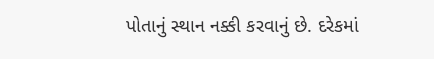પોતાનું સ્થાન નક્કી કરવાનું છે. દરેકમાં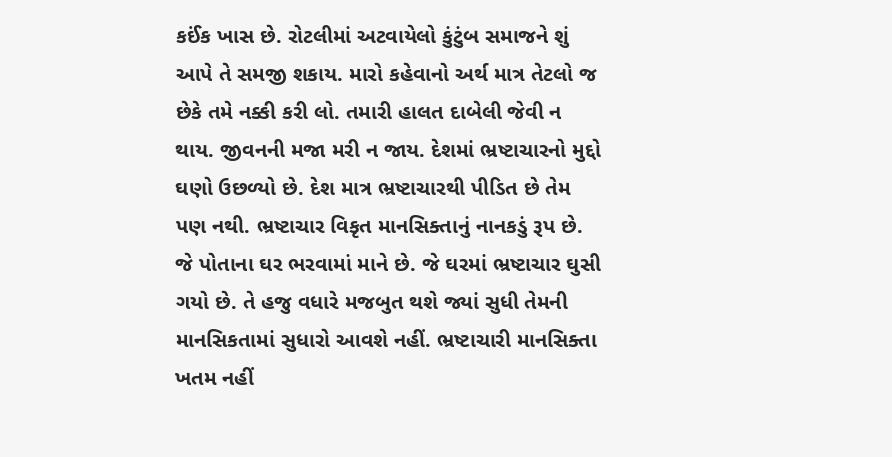કઈંક ખાસ છે. રોટલીમાં અટવાયેલો કુંટુંબ સમાજને શું આપે તે સમજી શકાય. મારો કહેવાનો અર્થ માત્ર તેટલો જ છેકે તમે નક્કી કરી લો. તમારી હાલત દાબેલી જેવી ન થાય. જીવનની મજા મરી ન જાય. દેશમાં ભ્રષ્ટાચારનો મુદ્દો ઘણો ઉછળ્યો છે. દેશ માત્ર ભ્રષ્ટાચારથી પીડિત છે તેમ પણ નથી. ભ્રષ્ટાચાર વિકૃત માનસિક્તાનું નાનકડું રૂપ છે. જે પોતાના ઘર ભરવામાં માને છે. જે ઘરમાં ભ્રષ્ટાચાર ઘુસી ગયો છે. તે હજુ વધારે મજબુત થશે જ્યાં સુધી તેમની માનસિકતામાં સુધારો આવશે નહીં. ભ્રષ્ટાચારી માનસિક્તા ખતમ નહીં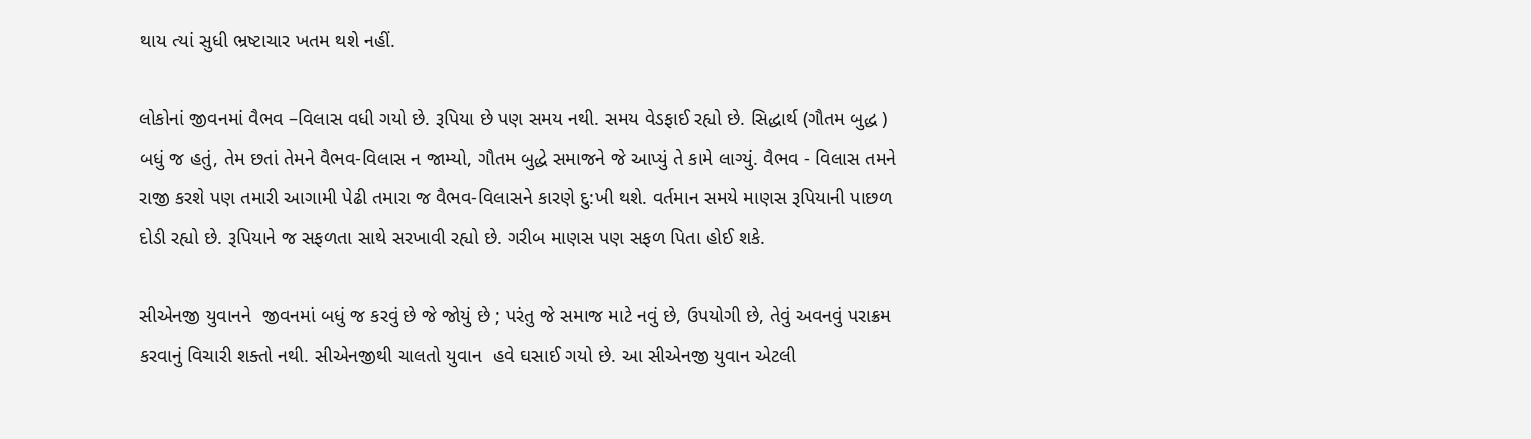થાય ત્યાં સુધી ભ્રષ્ટાચાર ખતમ થશે નહીં.

લોકોનાં જીવનમાં વૈભવ –વિલાસ વધી ગયો છે. રૂપિયા છે પણ સમય નથી. સમય વેડફાઈ રહ્યો છે. સિદ્ધાર્થ (ગૌતમ બુદ્ધ ) બધું જ હતું, તેમ છતાં તેમને વૈભવ-વિલાસ ન જામ્યો, ગૌતમ બુદ્ધે સમાજને જે આપ્યું તે કામે લાગ્યું. વૈભવ - વિલાસ તમને રાજી કરશે પણ તમારી આગામી પેઢી તમારા જ વૈભવ-વિલાસને કારણે દુ:ખી થશે. વર્તમાન સમયે માણસ રૂપિયાની પાછળ દોડી રહ્યો છે. રૂપિયાને જ સફળતા સાથે સરખાવી રહ્યો છે. ગરીબ માણસ પણ સફળ પિતા હોઈ શકે.

સીએનજી યુવાનને  જીવનમાં બધું જ કરવું છે જે જોયું છે ; પરંતુ જે સમાજ માટે નવું છે, ઉપયોગી છે, તેવું અવનવું પરાક્રમ કરવાનું વિચારી શક્તો નથી. સીએનજીથી ચાલતો યુવાન  હવે ઘસાઈ ગયો છે. આ સીએનજી યુવાન એટલી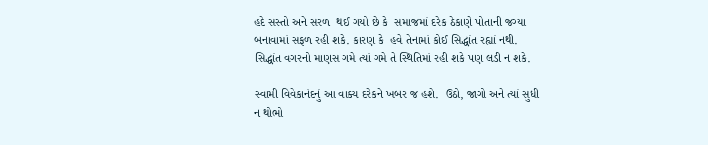હદે સસ્તો અને સરળ  થઈ ગયો છે કે  સમાજમાં દરેક ઠેકાણે પોતાની જગ્યા બનાવામાં સફળ રહી શકે. કારણ કે  હવે તેનામાં કોઈ સિદ્ધાંત રહ્યાં નથી. સિદ્ધાંત વગરનો માણસ ગમે ત્યાં ગમે તે સ્થિતિમાં રહી શકે પણ લડી ન શકે.

સ્વામી વિવેકાનંદનું આ વાક્ય દરેકને ખબર જ હશે.  ઉઠો, જાગો અને ત્યાં સુધી ન થોભો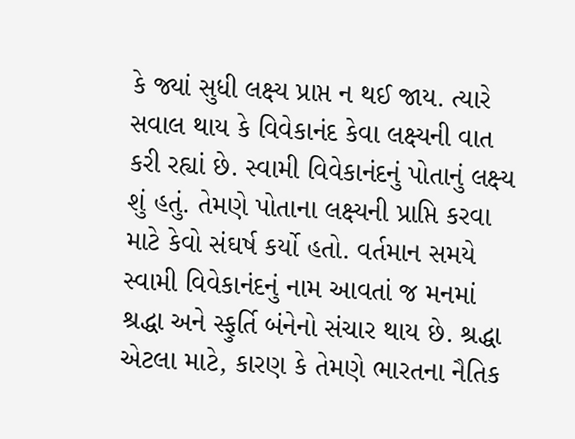કે જ્યાં સુધી લક્ષ્ય પ્રાપ્ત ન થઈ જાય. ત્યારે સવાલ થાય કે વિવેકાનંદ કેવા લક્ષ્યની વાત કરી રહ્યાં છે. સ્વામી વિવેકાનંદનું પોતાનું લક્ષ્ય શું હતું. તેમણે પોતાના લક્ષ્યની પ્રાપ્તિ કરવા માટે કેવો સંઘર્ષ કર્યો હતો. વર્તમાન સમયે સ્વામી વિવેકાનંદનું નામ આવતાં જ મનમાં શ્રદ્ધા અને સ્ફુર્તિ બંનેનો સંચાર થાય છે. શ્રદ્ધા એટલા માટે, કારણ કે તેમણે ભારતના નૈતિક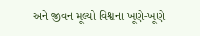અને જીવન મૂલ્યો વિશ્વના ખૂણે-ખૂણે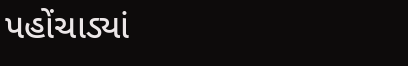પહોંચાડ્યાં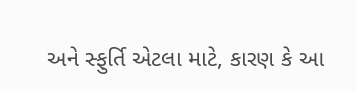અને સ્ફુર્તિ એટલા માટે, કારણ કે આ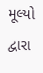મૂલ્યો દ્વારા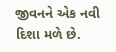જીવનને એક નવી દિશા મળે છે.